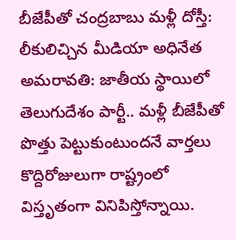బీజేపీతో చంద్రబాబు మళ్లీ దోస్తీ: లీకులిచ్చిన మీడియా అధినేత
అమరావతి: జాతీయ స్థాయిలో తెలుగుదేశం పార్టీ.. మళ్లీ బీజేపీతో పొత్తు పెట్టుకుంటుందనే వార్తలు కొద్దిరోజులుగా రాష్ట్రంలో విస్తృతంగా వినిపిస్తోన్నాయి.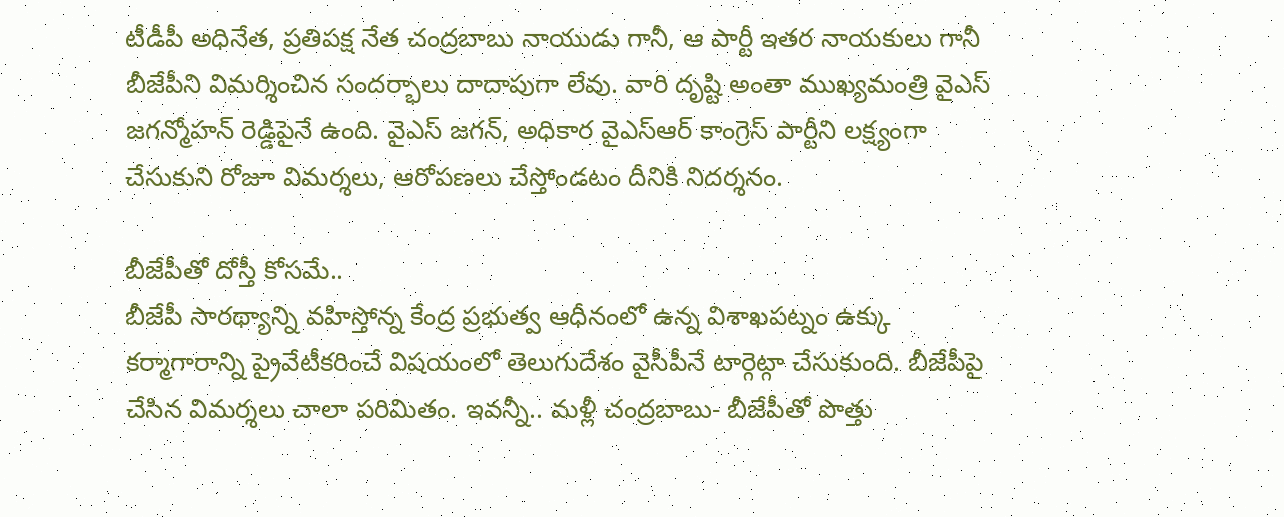టీడీపీ అధినేత, ప్రతిపక్ష నేత చంద్రబాబు నాయుడు గానీ, ఆ పార్టీ ఇతర నాయకులు గానీ బీజేపీని విమర్శించిన సందర్భాలు దాదాపుగా లేవు. వారి దృష్టి అంతా ముఖ్యమంత్రి వైఎస్ జగన్మోహన్ రెడ్డిపైనే ఉంది. వైఎస్ జగన్, అధికార వైఎస్ఆర్ కాంగ్రెస్ పార్టీని లక్ష్యంగా చేసుకుని రోజూ విమర్శలు, ఆరోపణలు చేస్తోండటం దీనికి నిదర్శనం.

బీజేపీతో దోస్తీ కోసమే..
బీజేపీ సారథ్యాన్ని వహిస్తోన్న కేంద్ర ప్రభుత్వ ఆధీనంలో ఉన్న విశాఖపట్నం ఉక్కు కర్మాగారాన్ని ప్రైవేటీకరించే విషయంలో తెలుగుదేశం వైసీపీనే టార్గెట్గా చేసుకుంది. బీజేపీపై చేసిన విమర్శలు చాలా పరిమితం. ఇవన్నీ.. మళ్లీ చంద్రబాబు- బీజేపీతో పొత్తు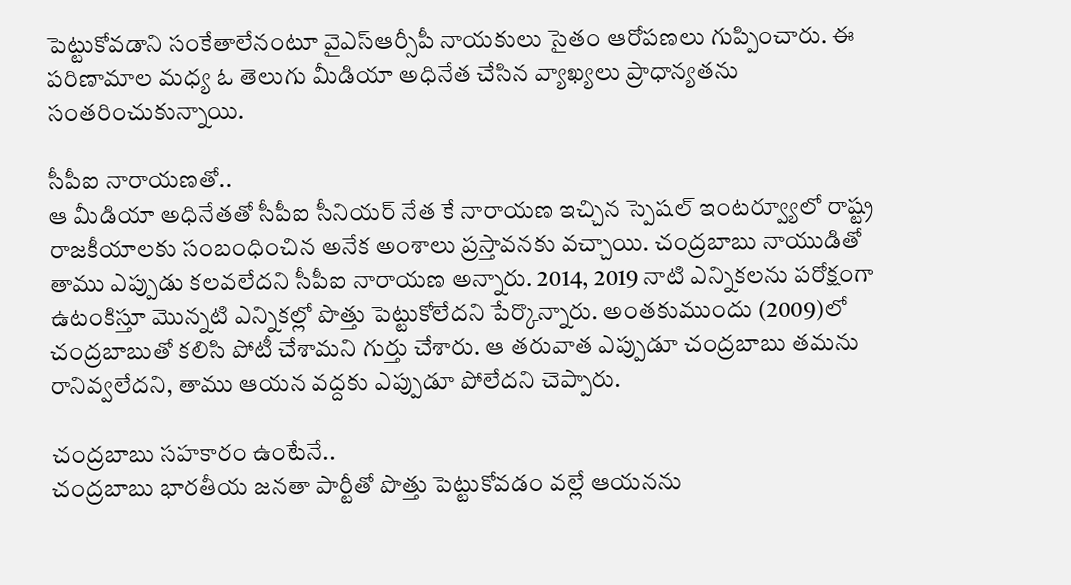పెట్టుకోవడాని సంకేతాలేనంటూ వైఎస్ఆర్సీపీ నాయకులు సైతం ఆరోపణలు గుప్పించారు. ఈ పరిణామాల మధ్య ఓ తెలుగు మీడియా అధినేత చేసిన వ్యాఖ్యలు ప్రాధాన్యతను సంతరించుకున్నాయి.

సీపీఐ నారాయణతో..
ఆ మీడియా అధినేతతో సీపీఐ సీనియర్ నేత కే నారాయణ ఇచ్చిన స్పెషల్ ఇంటర్వ్యూలో రాష్ట్ర రాజకీయాలకు సంబంధించిన అనేక అంశాలు ప్రస్తావనకు వచ్చాయి. చంద్రబాబు నాయుడితో తాము ఎప్పుడు కలవలేదని సీపీఐ నారాయణ అన్నారు. 2014, 2019 నాటి ఎన్నికలను పరోక్షంగా ఉటంకిస్తూ మొన్నటి ఎన్నికల్లో పొత్తు పెట్టుకోలేదని పేర్కొన్నారు. అంతకుముందు (2009)లో చంద్రబాబుతో కలిసి పోటీ చేశామని గుర్తు చేశారు. ఆ తరువాత ఎప్పుడూ చంద్రబాబు తమను రానివ్వలేదని, తాము ఆయన వద్దకు ఎప్పుడూ పోలేదని చెప్పారు.

చంద్రబాబు సహకారం ఉంటేనే..
చంద్రబాబు భారతీయ జనతా పార్టీతో పొత్తు పెట్టుకోవడం వల్లే ఆయనను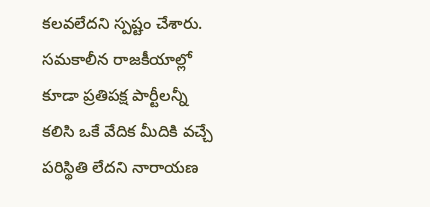కలవలేదని స్పష్టం చేశారు. సమకాలీన రాజకీయాల్లో కూడా ప్రతిపక్ష పార్టీలన్నీ కలిసి ఒకే వేదిక మీదికి వచ్చే పరిస్థితి లేదని నారాయణ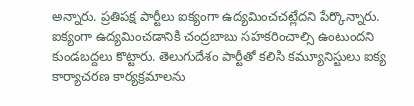అన్నారు. ప్రతిపక్ష పార్టీలు ఐక్యంగా ఉద్యమించచట్లేదని పేర్కొన్నారు. ఐక్యంగా ఉద్యమించడానికి చంద్రబాబు సహకరించాల్సి ఉంటుందని కుండబద్దలు కొట్టారు. తెలుగుదేశం పార్టీతో కలిసి కమ్యూనిస్టులు ఐక్య కార్యాచరణ కార్యక్రమాలను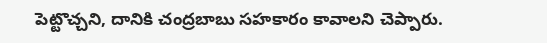పెట్టొచ్చని, దానికి చంద్రబాబు సహకారం కావాలని చెప్పారు.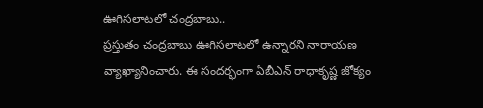ఊగిసలాటలో చంద్రబాబు..
ప్రస్తుతం చంద్రబాబు ఊగిసలాటలో ఉన్నారని నారాయణ వ్యాఖ్యానించారు. ఈ సందర్భంగా ఏబీఎన్ రాధాకృష్ణ జోక్యం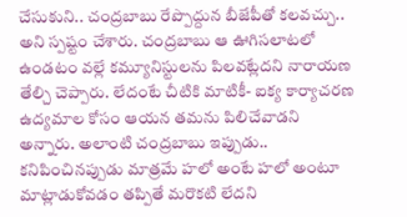చేసుకుని.. చంద్రబాబు రేప్పొద్దున బీజేపీతో కలవచ్చు.. అని స్పష్టం చేశారు. చంద్రబాబు ఆ ఊగిసలాటలో ఉండటం వల్లే కమ్యూనిస్టులను పిలవట్లేదని నారాయణ తేల్చి చెప్పారు. లేదంటే చీటికి మాటికీ- ఐక్య కార్యాచరణ ఉద్యమాల కోసం ఆయన తమను పిలిచేవాడని అన్నారు. అలాంటి చంద్రబాబు ఇప్పుడు.. కనిపించినప్పుడు మాత్రమే హలో అంటే హలో అంటూ మాట్లాడుకోవడం తప్పితే మరొకటి లేదని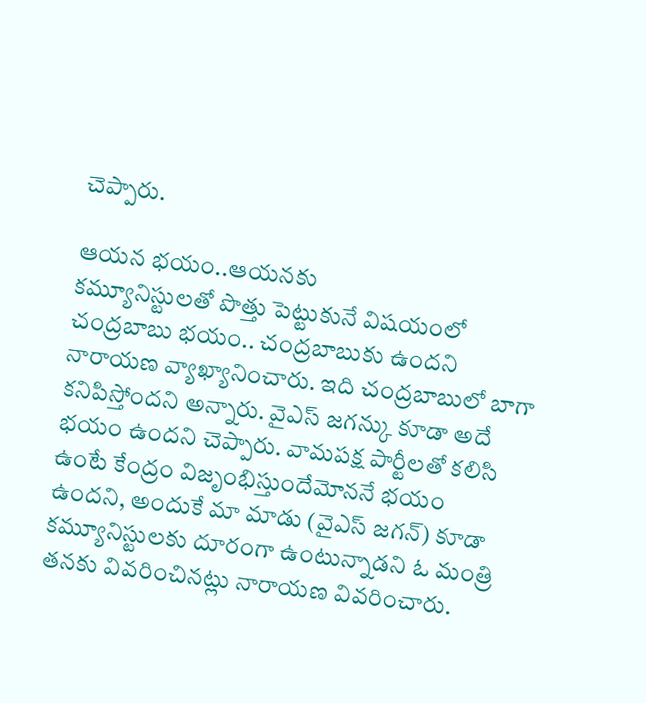చెప్పారు.

ఆయన భయం..ఆయనకు
కమ్యూనిస్టులతో పొత్తు పెట్టుకునే విషయంలో చంద్రబాబు భయం.. చంద్రబాబుకు ఉందని నారాయణ వ్యాఖ్యానించారు. ఇది చంద్రబాబులో బాగా కనిపిస్తోందని అన్నారు. వైఎస్ జగన్కు కూడా అదే భయం ఉందని చెప్పారు. వామపక్ష పార్టీలతో కలిసి ఉంటే కేంద్రం విజృంభిస్తుందేమోననే భయం ఉందని, అందుకే మా మాడు (వైఎస్ జగన్) కూడా కమ్యూనిస్టులకు దూరంగా ఉంటున్నాడని ఓ మంత్రి తనకు వివరించినట్లు నారాయణ వివరించారు.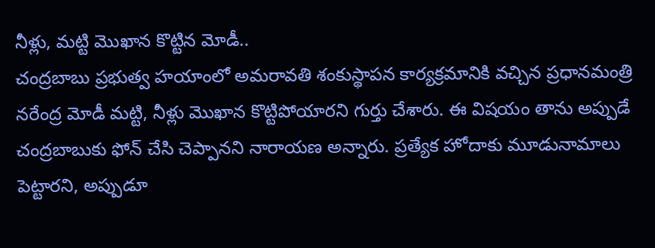నీళ్లు, మట్టి మొఖాన కొట్టిన మోడీ..
చంద్రబాబు ప్రభుత్వ హయాంలో అమరావతి శంకుస్థాపన కార్యక్రమానికి వచ్చిన ప్రధానమంత్రి నరేంద్ర మోడీ మట్టి, నీళ్లు మొఖాన కొట్టిపోయారని గుర్తు చేశారు. ఈ విషయం తాను అప్పుడే చంద్రబాబుకు ఫోన్ చేసి చెప్పానని నారాయణ అన్నారు. ప్రత్యేక హోదాకు మూడునామాలు పెట్టారని, అప్పుడూ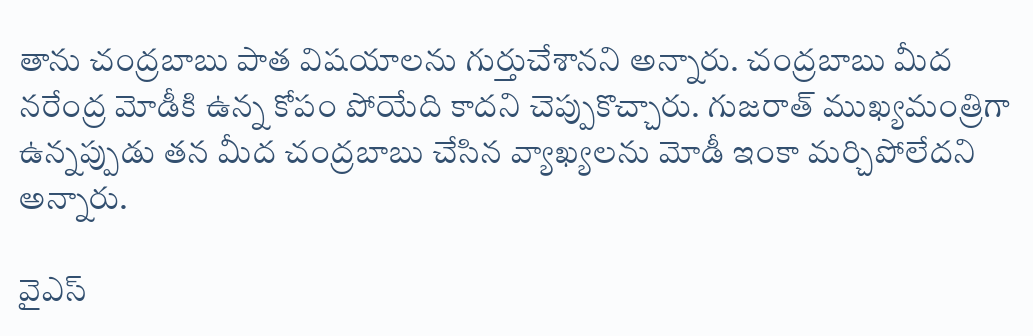తాను చంద్రబాబు పాత విషయాలను గుర్తుచేశానని అన్నారు. చంద్రబాబు మీద నరేంద్ర మోడీకి ఉన్న కోపం పోయేది కాదని చెప్పుకొచ్చారు. గుజరాత్ ముఖ్యమంత్రిగా ఉన్నప్పుడు తన మీద చంద్రబాబు చేసిన వ్యాఖ్యలను మోడీ ఇంకా మర్చిపోలేదని అన్నారు.

వైఎస్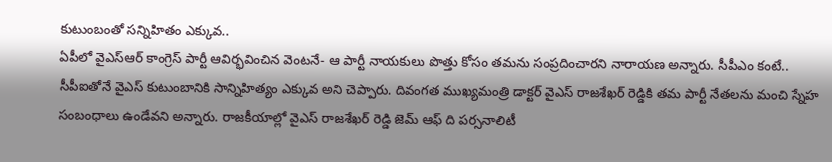కుటుంబంతో సన్నిహితం ఎక్కువ..
ఏపీలో వైఎస్ఆర్ కాంగ్రెస్ పార్టీ ఆవిర్భవించిన వెంటనే- ఆ పార్టీ నాయకులు పొత్తు కోసం తమను సంప్రదించారని నారాయణ అన్నారు. సీపీఎం కంటే.. సీపీఐతోనే వైఎస్ కుటుంబానికి సాన్నిహిత్యం ఎక్కువ అని చెప్పారు. దివంగత ముఖ్యమంత్రి డాక్టర్ వైఎస్ రాజశేఖర్ రెడ్డికి తమ పార్టీ నేతలను మంచి స్నేహ సంబంధాలు ఉండేవని అన్నారు. రాజకీయాల్లో వైఎస్ రాజశేఖర్ రెడ్డి జెమ్ ఆఫ్ ది పర్సనాలిటీ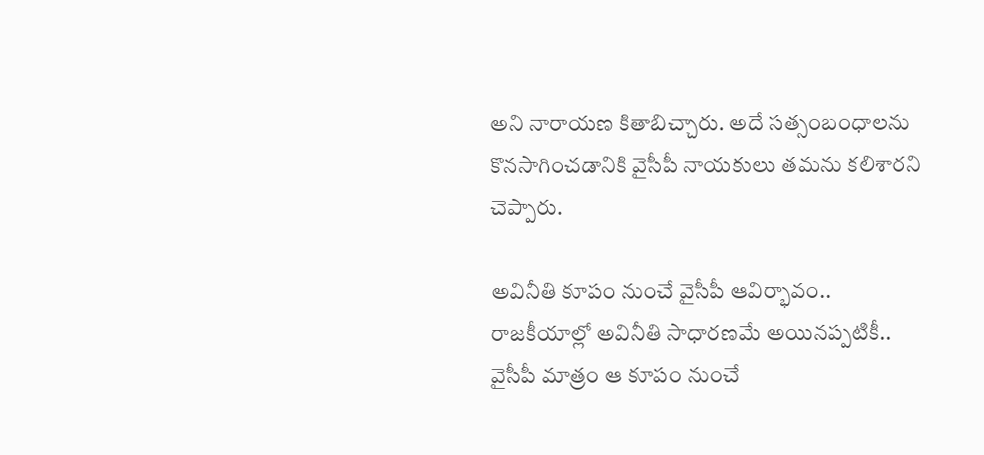అని నారాయణ కితాబిచ్చారు. అదే సత్సంబంధాలను కొనసాగించడానికి వైసీపీ నాయకులు తమను కలిశారని చెప్పారు.

అవినీతి కూపం నుంచే వైసీపీ ఆవిర్భావం..
రాజకీయాల్లో అవినీతి సాధారణమే అయినప్పటికీ.. వైసీపీ మాత్రం ఆ కూపం నుంచే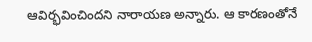ఆవిర్భవించిందని నారాయణ అన్నారు. ఆ కారణంతోనే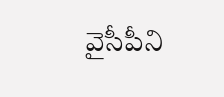వైసీపీని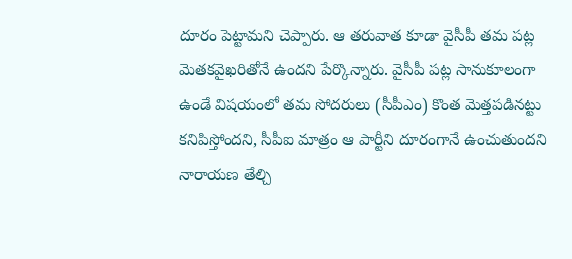దూరం పెట్టామని చెప్పారు. ఆ తరువాత కూడా వైసీపీ తమ పట్ల మెతకవైఖరితోనే ఉందని పేర్కొన్నారు. వైసీపీ పట్ల సానుకూలంగా ఉండే విషయంలో తమ సోదరులు (సీపీఎం) కొంత మెత్తపడినట్టు కనిపిస్తోందని, సీపీఐ మాత్రం ఆ పార్టీని దూరంగానే ఉంచుతుందని నారాయణ తేల్చి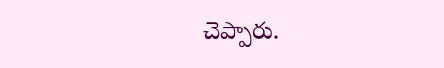చెప్పారు.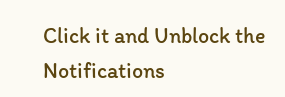Click it and Unblock the Notifications